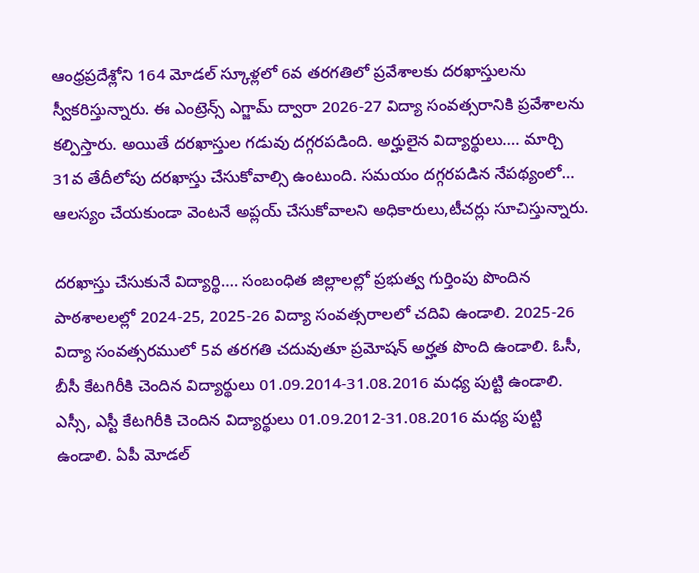ఆంధ్రప్రదేశ్లోని 164 మోడల్ స్కూళ్లలో 6వ తరగతిలో ప్రవేశాలకు దరఖాస్తులను స్వీకరిస్తున్నారు. ఈ ఎంట్రెన్స్ ఎగ్జామ్ ద్వారా 2026-27 విద్యా సంవత్సరానికి ప్రవేశాలను కల్పిస్తారు. అయితే దరఖాస్తుల గడువు దగ్గరపడింది. అర్హులైన విద్యార్థులు…. మార్చి 31వ తేదీలోపు దరఖాస్తు చేసుకోవాల్సి ఉంటుంది. సమయం దగ్గరపడిన నేపథ్యంలో… ఆలస్యం చేయకుండా వెంటనే అప్లయ్ చేసుకోవాలని అధికారులు,టీచర్లు సూచిస్తున్నారు.

దరఖాస్తు చేసుకునే విద్యార్థి…. సంబంధిత జిల్లాలల్లో ప్రభుత్వ గుర్తింపు పొందిన పాఠశాలలల్లో 2024-25, 2025-26 విద్యా సంవత్సరాలలో చదివి ఉండాలి. 2025-26 విద్యా సంవత్సరములో 5వ తరగతి చదువుతూ ప్రమోషన్ అర్హత పొంది ఉండాలి. ఓసీ, బీసీ కేటగిరీకి చెందిన విద్యార్థులు 01.09.2014-31.08.2016 మధ్య పుట్టి ఉండాలి. ఎస్సీ, ఎస్టీ కేటగిరీకి చెందిన విద్యార్థులు 01.09.2012-31.08.2016 మధ్య పుట్టి ఉండాలి. ఏపీ మోడల్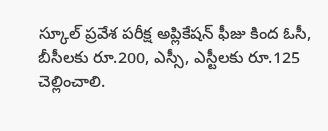స్కూల్ ప్రవేశ పరీక్ష అప్లికేషన్ ఫీజు కింద ఓసీ, బీసీలకు రూ.200, ఎస్సీ, ఎస్టీలకు రూ.125 చెల్లించాలి.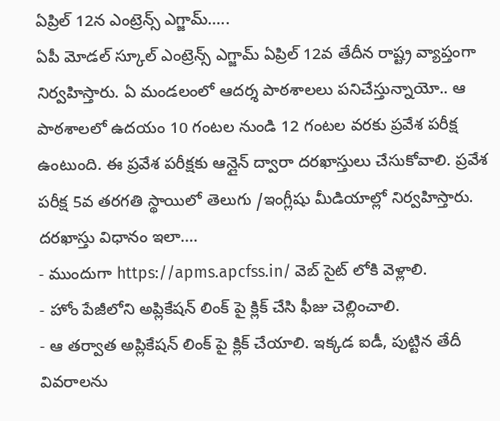ఏప్రిల్ 12న ఎంట్రెన్స్ ఎగ్జామ్…..
ఏపీ మోడల్ స్కూల్ ఎంట్రెన్స్ ఎగ్జామ్ ఏప్రిల్ 12వ తేదీన రాష్ట్ర వ్యాప్తంగా నిర్వహిస్తారు. ఏ మండలంలో ఆదర్శ పాఠశాలలు పనిచేస్తున్నాయో.. ఆ పాఠశాలలో ఉదయం 10 గంటల నుండి 12 గంటల వరకు ప్రవేశ పరీక్ష ఉంటుంది. ఈ ప్రవేశ పరీక్షకు ఆన్లైన్ ద్వారా దరఖాస్తులు చేసుకోవాలి. ప్రవేశ పరీక్ష 5వ తరగతి స్థాయిలో తెలుగు /ఇంగ్లీషు మీడియాల్లో నిర్వహిస్తారు.
దరఖాస్తు విధానం ఇలా….
- ముందుగా https://apms.apcfss.in/ వెబ్ సైట్ లోకి వెళ్లాలి.
- హోం పేజీలోని అప్లికేషన్ లింక్ పై క్లిక్ చేసి ఫీజు చెల్లించాలి.
- ఆ తర్వాత అప్లికేషన్ లింక్ పై క్లిక్ చేయాలి. ఇక్కడ ఐడీ, పుట్టిన తేదీ వివరాలను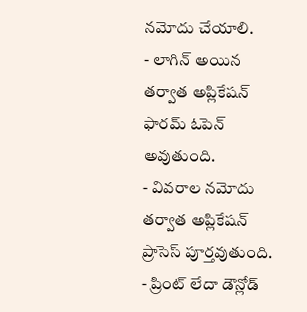నమోదు చేయాలి.
- లాగిన్ అయిన తర్వాత అప్లికేషన్ ఫారమ్ ఓపెన్ అవుతుంది.
- వివరాల నమోదు తర్వాత అప్లికేషన్ ప్రాసెస్ పూర్తవుతుంది.
- ప్రింట్ లేదా డౌన్లోడ్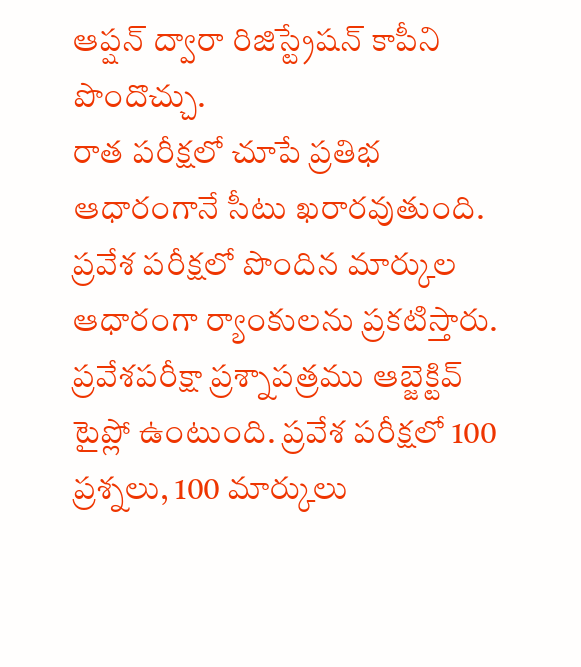ఆప్షన్ ద్వారా రిజిస్ట్రేషన్ కాపీని పొందొచ్చు.
రాత పరీక్షలో చూపే ప్రతిభ ఆధారంగానే సీటు ఖరారవుతుంది. ప్రవేశ పరీక్షలో పొందిన మార్కుల ఆధారంగా ర్యాంకులను ప్రకటిస్తారు. ప్రవేశపరీక్షా ప్రశ్నాపత్రము ఆబ్జెక్టివ్ టైప్లో ఉంటుంది. ప్రవేశ పరీక్షలో 100 ప్రశ్నలు, 100 మార్కులు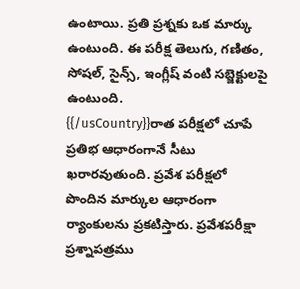ఉంటాయి. ప్రతి ప్రశ్నకు ఒక మార్కు ఉంటుంది. ఈ పరీక్ష తెలుగు, గణితం, సోషల్, సైన్స్, ఇంగ్లీష్ వంటి సబ్జెక్టులపై ఉంటుంది.
{{/usCountry}}రాత పరీక్షలో చూపే ప్రతిభ ఆధారంగానే సీటు ఖరారవుతుంది. ప్రవేశ పరీక్షలో పొందిన మార్కుల ఆధారంగా ర్యాంకులను ప్రకటిస్తారు. ప్రవేశపరీక్షా ప్రశ్నాపత్రము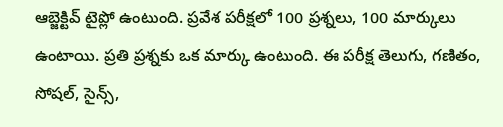ఆబ్జెక్టివ్ టైప్లో ఉంటుంది. ప్రవేశ పరీక్షలో 100 ప్రశ్నలు, 100 మార్కులు ఉంటాయి. ప్రతి ప్రశ్నకు ఒక మార్కు ఉంటుంది. ఈ పరీక్ష తెలుగు, గణితం, సోషల్, సైన్స్,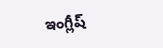ఇంగ్లీష్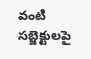వంటి సబ్జెక్టులపై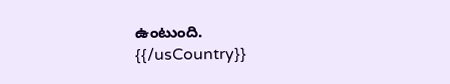ఉంటుంది.
{{/usCountry}}